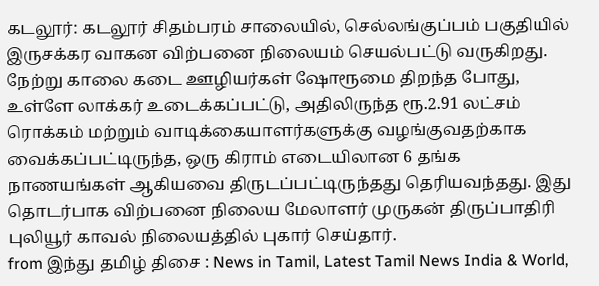கடலூர்: கடலூர் சிதம்பரம் சாலையில், செல்லங்குப்பம் பகுதியில் இருசக்கர வாகன விற்பனை நிலையம் செயல்பட்டு வருகிறது.
நேற்று காலை கடை ஊழியர்கள் ஷோரூமை திறந்த போது, உள்ளே லாக்கர் உடைக்கப்பட்டு, அதிலிருந்த ரூ.2.91 லட்சம் ரொக்கம் மற்றும் வாடிக்கையாளர்களுக்கு வழங்குவதற்காக வைக்கப்பட்டிருந்த, ஒரு கிராம் எடையிலான 6 தங்க நாணயங்கள் ஆகியவை திருடப்பட்டிருந்தது தெரியவந்தது. இது தொடர்பாக விற்பனை நிலைய மேலாளர் முருகன் திருப்பாதிரி புலியூர் காவல் நிலையத்தில் புகார் செய்தார்.
from இந்து தமிழ் திசை : News in Tamil, Latest Tamil News India & World,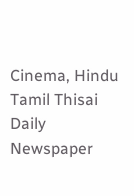Cinema, Hindu Tamil Thisai Daily Newspaper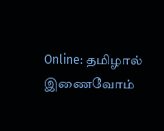Online: தமிழால் இணைவோம்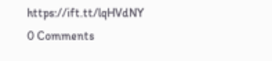https://ift.tt/lqHVdNY
0 Comments